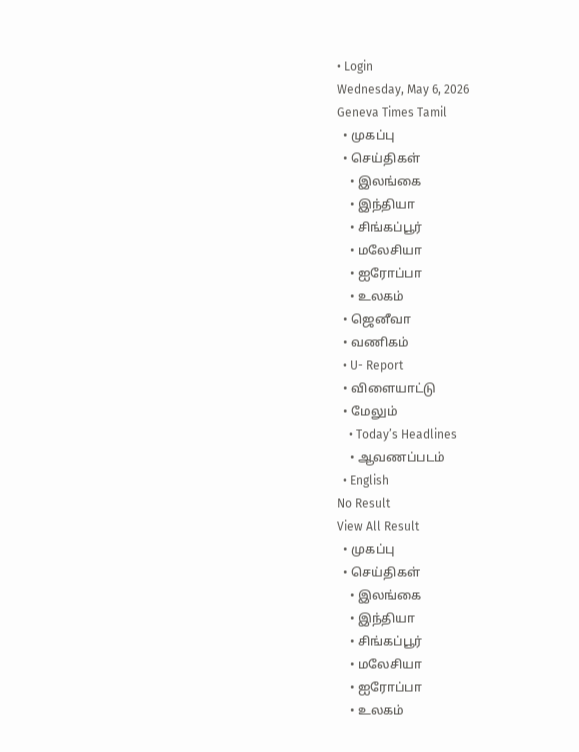• Login
Wednesday, May 6, 2026
Geneva Times Tamil
  • முகப்பு
  • செய்திகள்
    • இலங்கை
    • இந்தியா
    • சிங்கப்பூர்
    • மலேசியா
    • ஐரோப்பா
    • உலகம்
  • ஜெனீவா
  • வணிகம்
  • U- Report
  • விளையாட்டு
  • மேலும்
    • Today’s Headlines
    • ஆவணப்படம்
  • English
No Result
View All Result
  • முகப்பு
  • செய்திகள்
    • இலங்கை
    • இந்தியா
    • சிங்கப்பூர்
    • மலேசியா
    • ஐரோப்பா
    • உலகம்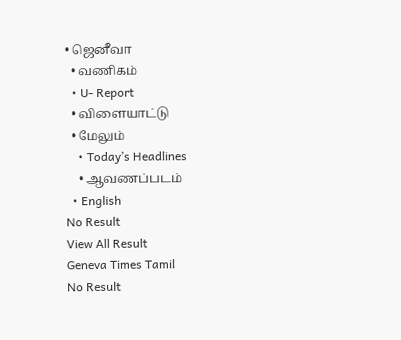• ஜெனீவா
  • வணிகம்
  • U- Report
  • விளையாட்டு
  • மேலும்
    • Today’s Headlines
    • ஆவணப்படம்
  • English
No Result
View All Result
Geneva Times Tamil
No Result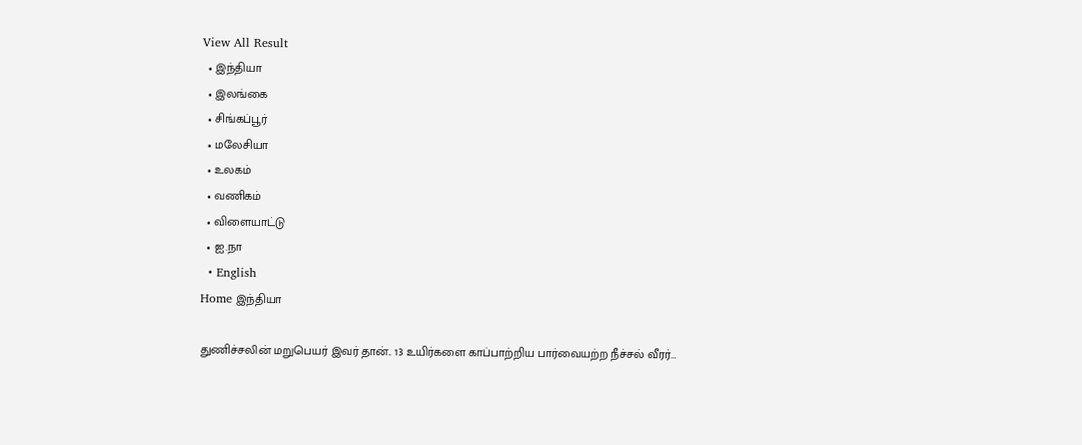View All Result
  • இந்தியா
  • இலங்கை
  • சிங்கப்பூர்
  • மலேசியா
  • உலகம்
  • வணிகம்
  • விளையாட்டு
  • ஐ.நா
  • English
Home இந்தியா

துணிச்சலின் மறுபெயர் இவர் தான்.. 13 உயிர்களை காப்பாற்றிய பார்வையற்ற நீச்சல் வீரர்…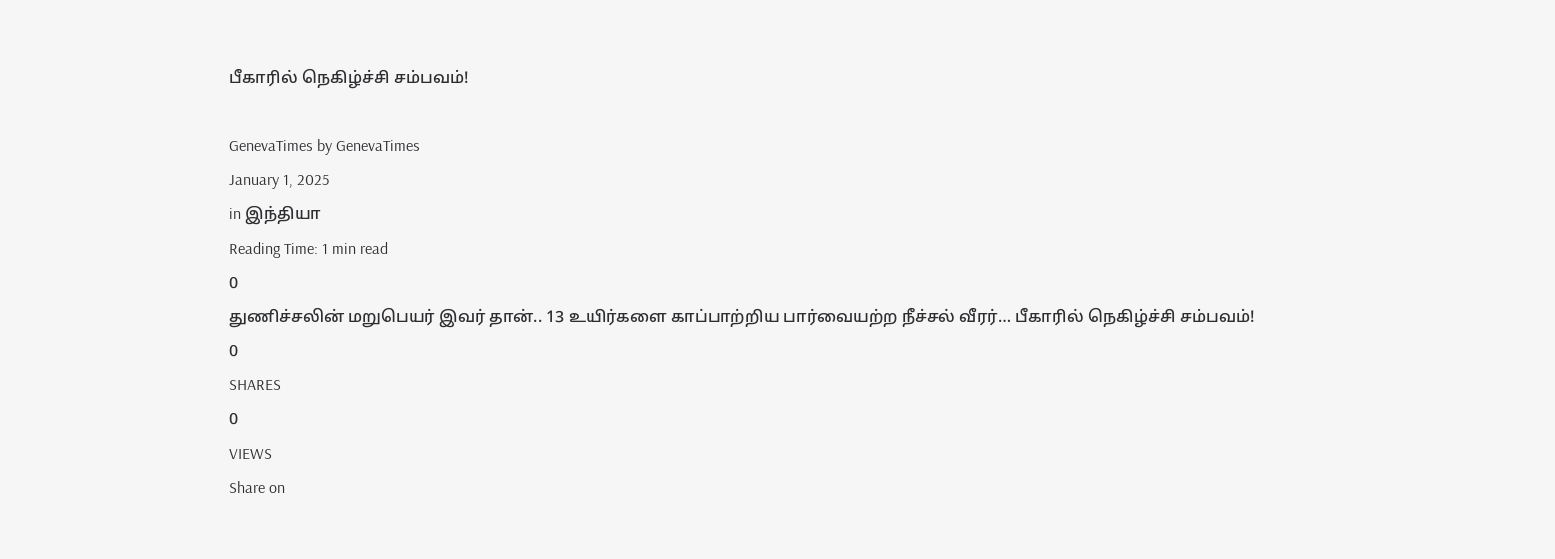பீகாரில் நெகிழ்ச்சி சம்பவம்!

GenevaTimes by GenevaTimes
January 1, 2025
in இந்தியா
Reading Time: 1 min read
0
துணிச்சலின் மறுபெயர் இவர் தான்.. 13 உயிர்களை காப்பாற்றிய பார்வையற்ற நீச்சல் வீரர்… பீகாரில் நெகிழ்ச்சி சம்பவம்!
0
SHARES
0
VIEWS
Share on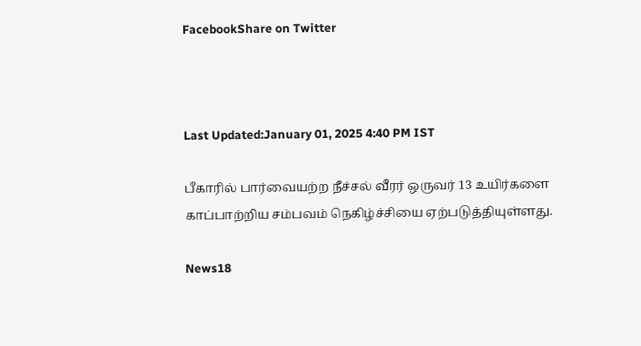FacebookShare on Twitter



Last Updated:January 01, 2025 4:40 PM IST

பீகாரில் பார்வையற்ற நீச்சல் வீரர் ஒருவர் 13 உயிர்களை காப்பாற்றிய சம்பவம் நெகிழ்ச்சியை ஏற்படுத்தியுள்ளது.

News18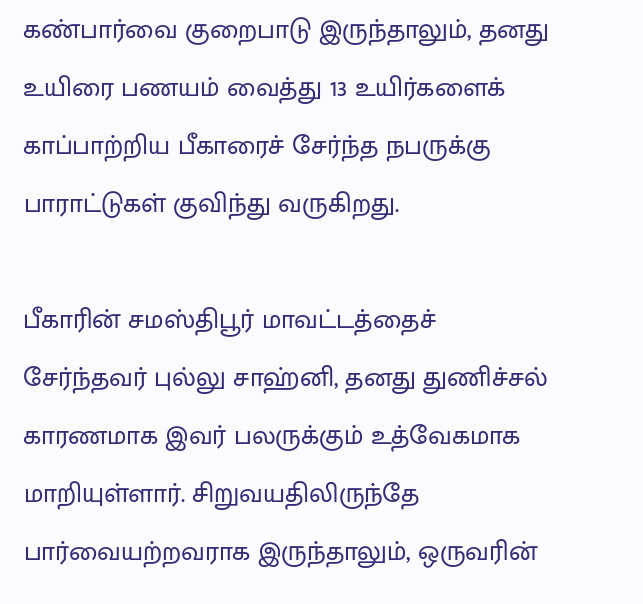கண்பார்வை குறைபாடு இருந்தாலும், தனது உயிரை பணயம் வைத்து 13 உயிர்களைக் காப்பாற்றிய பீகாரைச் சேர்ந்த நபருக்கு பாராட்டுகள் குவிந்து வருகிறது.

பீகாரின் சமஸ்திபூர் மாவட்டத்தைச் சேர்ந்தவர் புல்லு சாஹ்னி, தனது துணிச்சல் காரணமாக இவர் பலருக்கும் உத்வேகமாக மாறியுள்ளார். சிறுவயதிலிருந்தே பார்வையற்றவராக இருந்தாலும், ஒருவரின்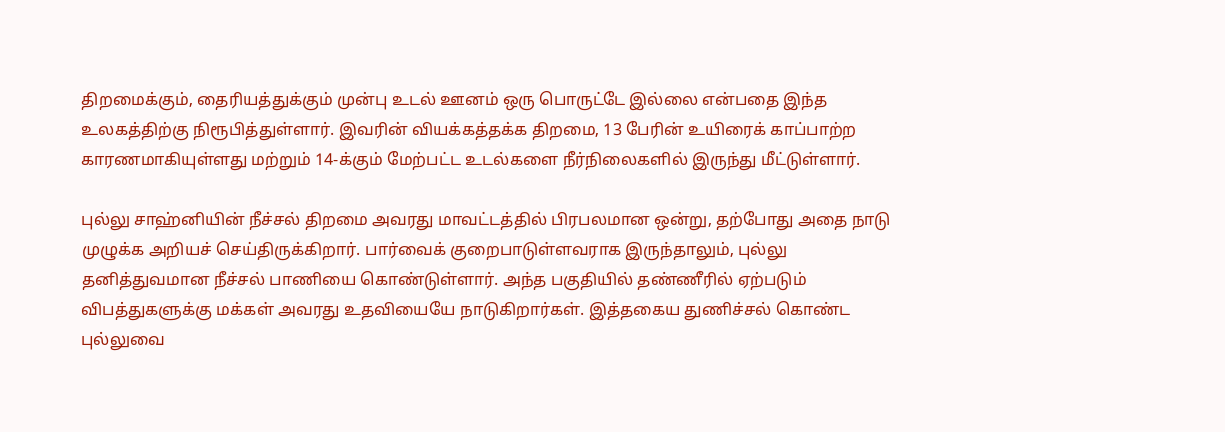திறமைக்கும், தைரியத்துக்கும் முன்பு உடல் ஊனம் ஒரு பொருட்டே இல்லை என்பதை இந்த உலகத்திற்கு நிரூபித்துள்ளார். இவரின் வியக்கத்தக்க திறமை, 13 பேரின் உயிரைக் காப்பாற்ற காரணமாகியுள்ளது மற்றும் 14-க்கும் மேற்பட்ட உடல்களை நீர்நிலைகளில் இருந்து மீட்டுள்ளார்.

புல்லு சாஹ்னியின் நீச்சல் திறமை அவரது மாவட்டத்தில் பிரபலமான ஒன்று, தற்போது அதை நாடு முழுக்க அறியச் செய்திருக்கிறார். பார்வைக் குறைபாடுள்ளவராக இருந்தாலும், புல்லு தனித்துவமான நீச்சல் பாணியை கொண்டுள்ளார். அந்த பகுதியில் தண்ணீரில் ஏற்படும் விபத்துகளுக்கு மக்கள் அவரது உதவியையே நாடுகிறார்கள். இத்தகைய துணிச்சல் கொண்ட புல்லுவை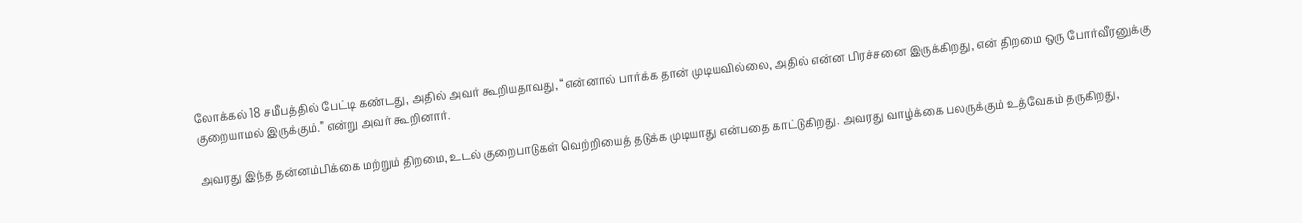லோக்கல் 18 சமீபத்தில் பேட்டி கண்டது, அதில் அவர் கூறியதாவது, “என்னால் பார்க்க தான் முடியவில்லை, அதில் என்ன பிரச்சனை இருக்கிறது, என் திறமை ஒரு போர்வீரனுக்கு குறையாமல் இருக்கும்.” என்று அவர் கூறினார்.

அவரது இந்த தன்னம்பிக்கை மற்றும் திறமை, உடல் குறைபாடுகள் வெற்றியைத் தடுக்க முடியாது என்பதை காட்டுகிறது. அவரது வாழ்க்கை பலருக்கும் உத்வேகம் தருகிறது,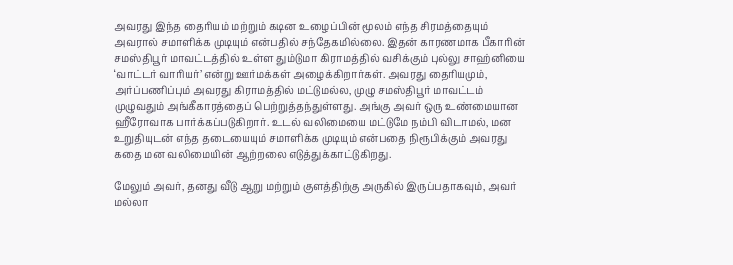அவரது இந்த தைரியம் மற்றும் கடின உழைப்பின் மூலம் எந்த சிரமத்தையும் அவரால் சமாளிக்க முடியும் என்பதில் சந்தேகமில்லை. இதன் காரணமாக பீகாரின் சமஸ்திபூர் மாவட்டத்தில் உள்ள தும்டுமா கிராமத்தில் வசிக்கும் புல்லு சாஹ்னியை ‘வாட்டர் வாரியர்’ என்று ஊர்மக்கள் அழைக்கிறார்கள். அவரது தைரியமும், அர்ப்பணிப்பும் அவரது கிராமத்தில் மட்டுமல்ல, முழு சமஸ்திபூர் மாவட்டம் முழுவதும் அங்கீகாரத்தைப் பெற்றுத்தந்துள்ளது. அங்கு அவர் ஒரு உண்மையான ஹீரோவாக பார்க்கப்படுகிறார். உடல் வலிமையை மட்டுமே நம்பி விடாமல், மன உறுதியுடன் எந்த தடையையும் சமாளிக்க முடியும் என்பதை நிரூபிக்கும் அவரது கதை மன வலிமையின் ஆற்றலை எடுத்துக்காட்டுகிறது.

மேலும் அவர், தனது வீடு ஆறு மற்றும் குளத்திற்கு அருகில் இருப்பதாகவும், அவர் மல்லா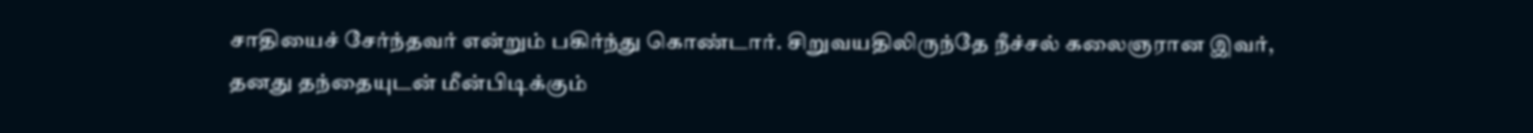சாதியைச் சேர்ந்தவர் என்றும் பகிர்ந்து கொண்டார். சிறுவயதிலிருந்தே நீச்சல் கலைஞரான இவர், தனது தந்தையுடன் மீன்பிடிக்கும்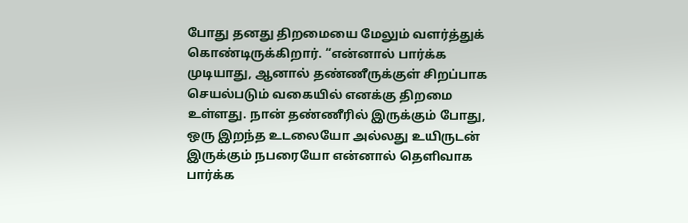போது தனது திறமையை மேலும் வளர்த்துக் கொண்டிருக்கிறார். “என்னால் பார்க்க முடியாது, ஆனால் தண்ணீருக்குள் சிறப்பாக செயல்படும் வகையில் எனக்கு திறமை உள்ளது. நான் தண்ணீரில் இருக்கும் போது, ஒரு இறந்த உடலையோ அல்லது உயிருடன் இருக்கும் நபரையோ என்னால் தெளிவாக பார்க்க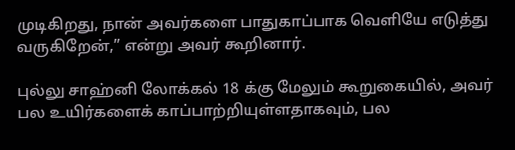முடிகிறது, நான் அவர்களை பாதுகாப்பாக வெளியே எடுத்து வருகிறேன்,” என்று அவர் கூறினார்.

புல்லு சாஹ்னி லோக்கல் 18 க்கு மேலும் கூறுகையில், அவர் பல உயிர்களைக் காப்பாற்றியுள்ளதாகவும், பல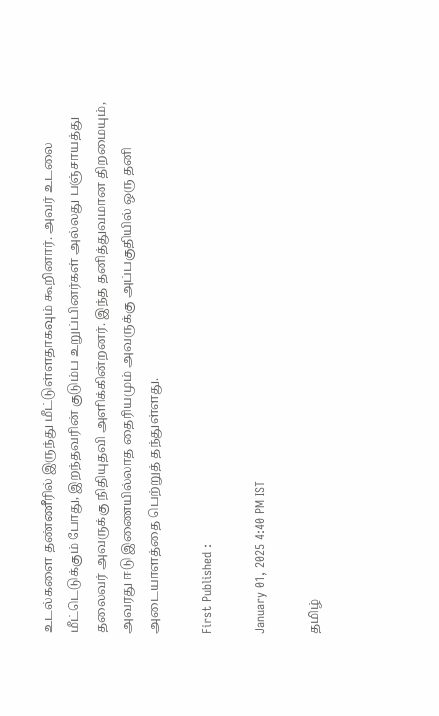உடல்களை தண்ணீரில் இருந்து மீட்டுள்ளதாகவும் கூறினார். அவர் உடலை மீட்டெடுக்கும் போது, இறந்தவரின் குடும்ப உறுப்பினர்கள் அல்லது பஞ்சாயத்து தலைவர் அவருக்கு நிதியுதவி அளிக்கின்றனர். இந்த தனித்துவமான திறமையும், அவரது ஈடு இணையில்லாத தைரியமும் அவருக்கு அப்பகுதியில் ஒரு தனி அடையாளத்தை பெற்றுத் தந்துள்ளது.

First Published :

January 01, 2025 4:40 PM IST

தமிழ்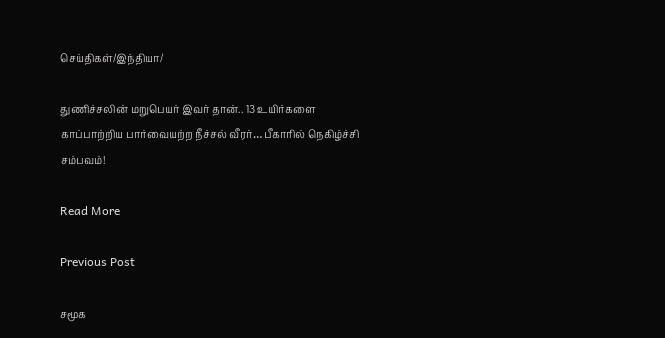செய்திகள்/இந்தியா/

துணிச்சலின் மறுபெயர் இவர் தான்.. 13 உயிர்களை காப்பாற்றிய பார்வையற்ற நீச்சல் வீரர்… பீகாரில் நெகிழ்ச்சி சம்பவம்!

Read More

Previous Post

சமூக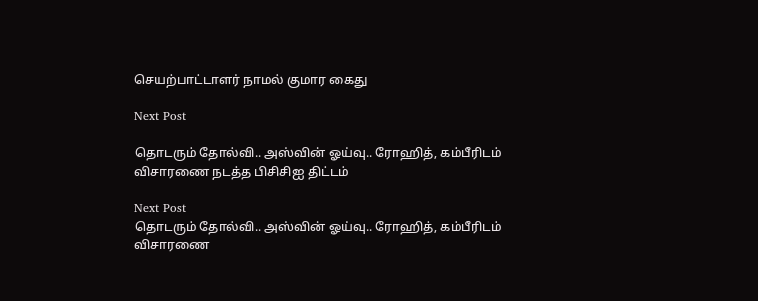செயற்பாட்டாளர் நாமல் குமார கைது

Next Post

தொடரும் தோல்வி.. அஸ்வின் ஓய்வு.. ரோஹித், கம்பீரிடம் விசாரணை நடத்த பிசிசிஐ திட்டம்

Next Post
தொடரும் தோல்வி.. அஸ்வின் ஓய்வு.. ரோஹித், கம்பீரிடம் விசாரணை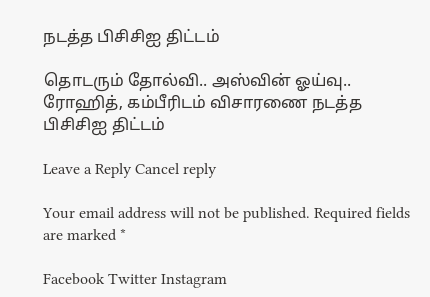நடத்த பிசிசிஐ திட்டம்

தொடரும் தோல்வி.. அஸ்வின் ஓய்வு.. ரோஹித், கம்பீரிடம் விசாரணை நடத்த பிசிசிஐ திட்டம்

Leave a Reply Cancel reply

Your email address will not be published. Required fields are marked *

Facebook Twitter Instagram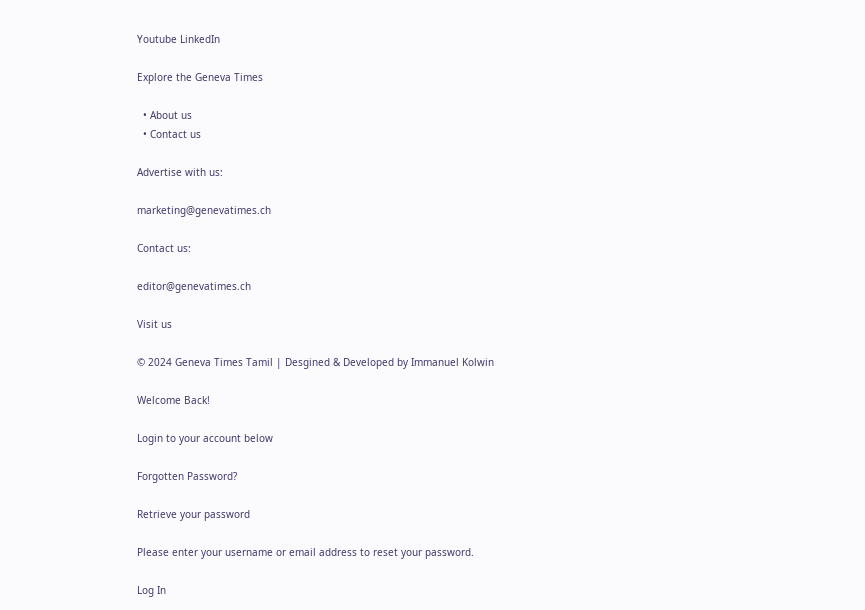Youtube LinkedIn

Explore the Geneva Times

  • About us
  • Contact us

Advertise with us:

marketing@genevatimes.ch

Contact us:

editor@genevatimes.ch

Visit us

© 2024 Geneva Times Tamil | Desgined & Developed by Immanuel Kolwin

Welcome Back!

Login to your account below

Forgotten Password?

Retrieve your password

Please enter your username or email address to reset your password.

Log In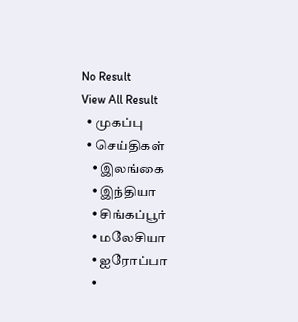No Result
View All Result
  • முகப்பு
  • செய்திகள்
    • இலங்கை
    • இந்தியா
    • சிங்கப்பூர்
    • மலேசியா
    • ஐரோப்பா
    •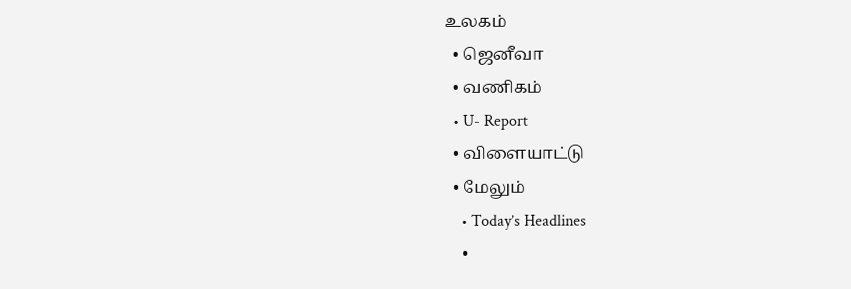உலகம்
  • ஜெனீவா
  • வணிகம்
  • U- Report
  • விளையாட்டு
  • மேலும்
    • Today’s Headlines
    •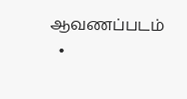ஆவணப்படம்
  •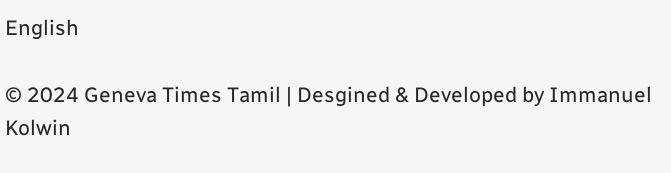English

© 2024 Geneva Times Tamil | Desgined & Developed by Immanuel Kolwin